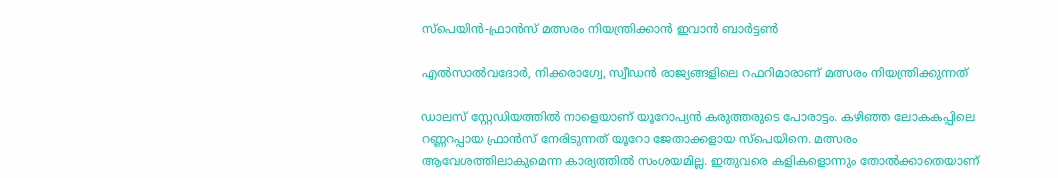സ്‌പെയിന്‍-ഫ്രാന്‍സ് മത്സരം നിയന്ത്രിക്കാന്‍ ഇവാന്‍ ബാര്‍ട്ടണ്‍

എല്‍സാല്‍വദോര്‍, നിക്കരാഗ്വേ, സ്വീഡന്‍ രാജ്യങ്ങളിലെ റഫറിമാരാണ് മത്സരം നിയന്ത്രിക്കുന്നത്

ഡാലസ് സ്റ്റേഡിയത്തില്‍ നാളെയാണ് യൂറോപ്യന്‍ കരുത്തരുടെ പോരാട്ടം. കഴിഞ്ഞ ലോകകപ്പിലെ റണ്ണറപ്പായ ഫ്രാന്‍സ് നേരിടുന്നത് യൂറോ ജേതാക്കളായ സ്‌പെയിനെ. മത്സരം ആവേശത്തിലാകുമെന്ന കാര്യത്തില്‍ സംശയമില്ല. ഇതുവരെ കളികളൊന്നും തോല്‍ക്കാതെയാണ്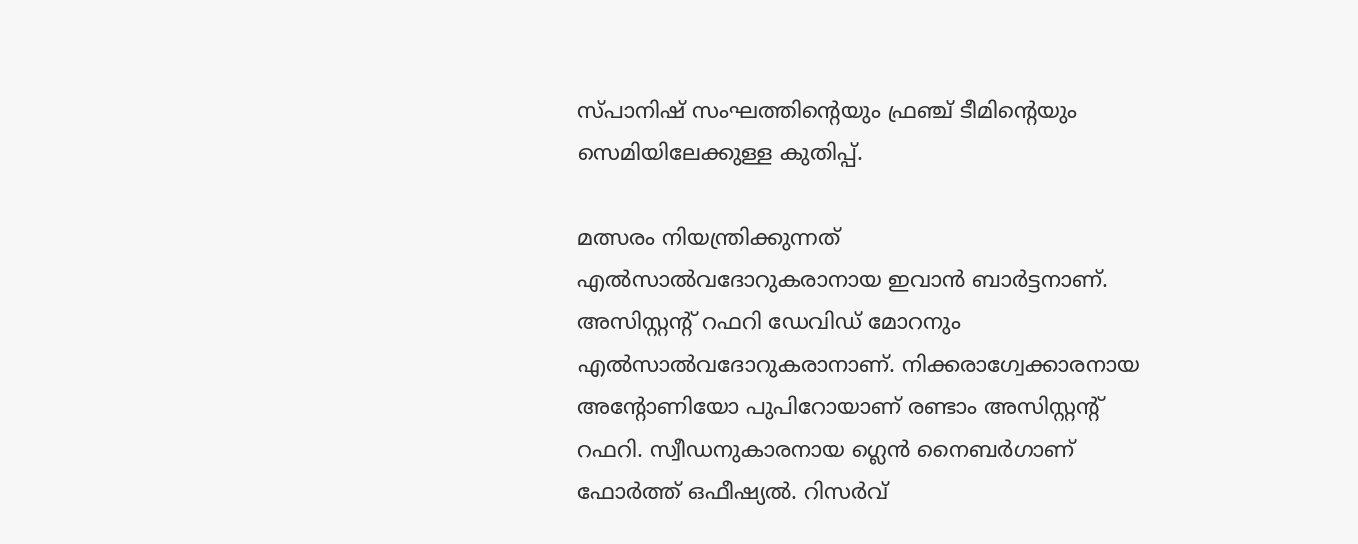സ്പാനിഷ് സംഘത്തിന്റെയും ഫ്രഞ്ച് ടീമിന്റെയും സെമിയിലേക്കുള്ള കുതിപ്പ്.

മത്സരം നിയന്ത്രിക്കുന്നത് എല്‍സാല്‍വദോറുകരാനായ ഇവാന്‍ ബാര്‍ട്ടനാണ്. അസിസ്റ്റന്റ് റഫറി ഡേവിഡ് മോറനും എല്‍സാല്‍വദോറുകരാനാണ്. നിക്കരാഗ്വേക്കാരനായ അന്റോണിയോ പുപിറോയാണ് രണ്ടാം അസിസ്റ്റന്റ് റഫറി. സ്വീഡനുകാരനായ ഗ്ലെന്‍ നൈബര്‍ഗാണ് ഫോര്‍ത്ത് ഒഫീഷ്യല്‍. റിസര്‍വ്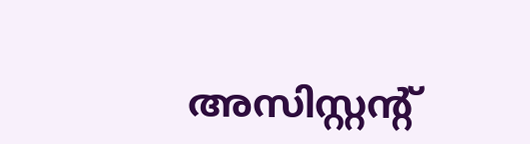അസിസ്റ്റന്റ്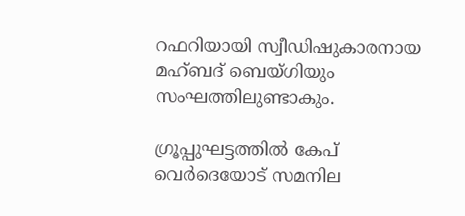റഫറിയായി സ്വീഡിഷുകാരനായ മഹ്ബദ് ബെയ്ഗിയും സംഘത്തിലുണ്ടാകും.

ഗ്രൂപ്പുഘട്ടത്തില്‍ കേപ് വെര്‍ദെയോട് സമനില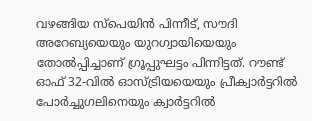വഴങ്ങിയ സ്പെയിന്‍ പിന്നീട്, സൗദി അറേബ്യയെയും യുറഗ്വായിയെയും തോല്‍പ്പിച്ചാണ് ഗ്രൂപ്പുഘട്ടം പിന്നിട്ടത്. റൗണ്ട് ഓഫ് 32-വില്‍ ഓസ്ട്രിയയെയും പ്രീക്വാര്‍ട്ടറില്‍ പോര്‍ച്ചുഗലിനെയും ക്വാര്‍ട്ടറില്‍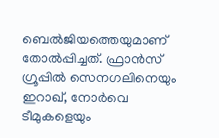ബെല്‍ജിയത്തെയുമാണ് തോല്‍പ്പിച്ചത്. ഫ്രാന്‍സ് ഗ്രൂപ്പില്‍ സെനഗലിനെയും ഇറാഖ്, നോര്‍വെ ടീമുകളെയും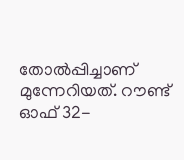തോല്‍പ്പിച്ചാണ് മുന്നേറിയത്. റൗണ്ട് ഓഫ് 32-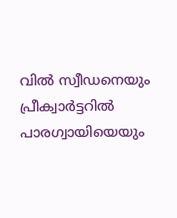വില്‍ സ്വീഡനെയും പ്രീക്വാര്‍ട്ടറില്‍ പാരഗ്വായിയെയും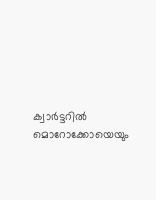ക്വാര്‍ട്ടറില്‍ മൊറോക്കോയെയും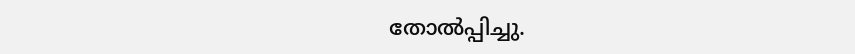തോല്‍പ്പിച്ചു.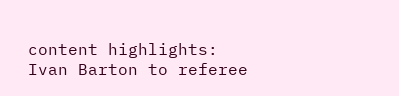content highlights: Ivan Barton to referee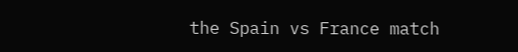the Spain vs France match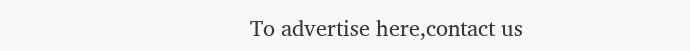To advertise here,contact us